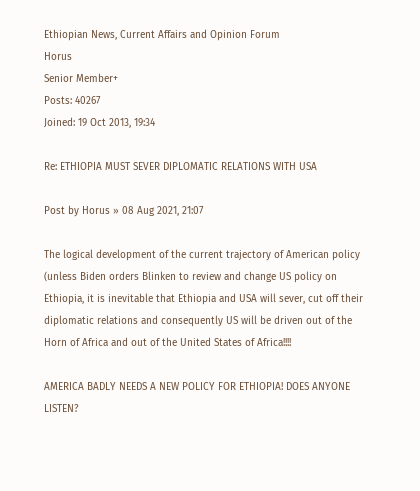Ethiopian News, Current Affairs and Opinion Forum
Horus
Senior Member+
Posts: 40267
Joined: 19 Oct 2013, 19:34

Re: ETHIOPIA MUST SEVER DIPLOMATIC RELATIONS WITH USA

Post by Horus » 08 Aug 2021, 21:07

The logical development of the current trajectory of American policy (unless Biden orders Blinken to review and change US policy on Ethiopia, it is inevitable that Ethiopia and USA will sever, cut off their diplomatic relations and consequently US will be driven out of the Horn of Africa and out of the United States of Africa!!!!

AMERICA BADLY NEEDS A NEW POLICY FOR ETHIOPIA! DOES ANYONE LISTEN?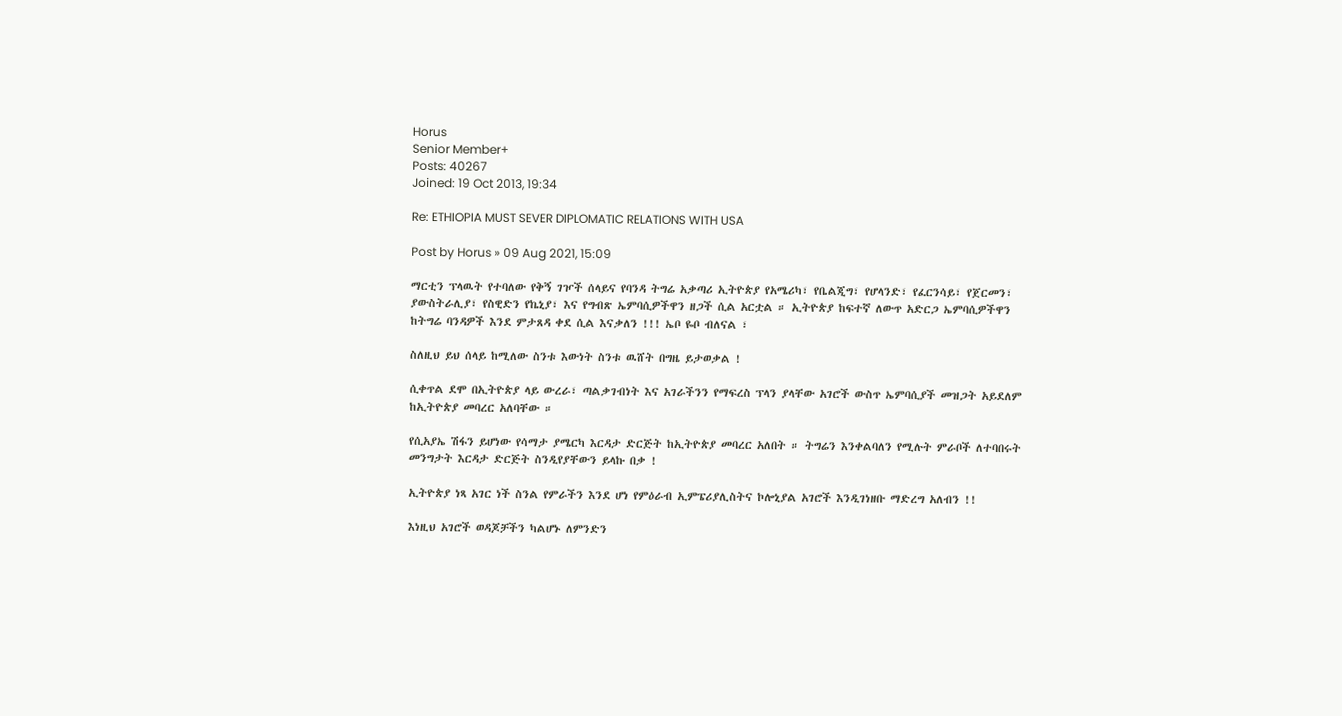Horus
Senior Member+
Posts: 40267
Joined: 19 Oct 2013, 19:34

Re: ETHIOPIA MUST SEVER DIPLOMATIC RELATIONS WITH USA

Post by Horus » 09 Aug 2021, 15:09

ማርቲን ፕላዉት የተባለው የቅኝ ገዦች ሰላይና የባንዳ ትግሬ አቃጣሪ ኢትዮጵያ የአሜሪካ፣ የቤልጂግ፣ የሆላንድ፣ የፈርንሳይ፣ የጀርመን፣ ያውስትራሊያ፣ የስዊድን የኬኒያ፣ እና የግብጽ ኤምባሲዎችዋን ዘጋች ሲል አርቷል ። ኢትዮጵያ ከፍተኛ ለውጥ አድርጋ ኤምባሲዎችዋን ከትግሬ ባንዳዎች እንደ ምታጸዳ ቀደ ሲል እናቃለን !!! ኤቦ ዬቦ ብለናል ፣

ስለዚህ ይህ ሰላይ ከሚለው ስንቱ እውነት ስንቱ ዉሸት በግዜ ይታወቃል !

ሲቀጥል ደሞ በኢትዮጵያ ላይ ውረራ፣ ጣልቃገብነት እና አገራችንን የማፍረስ ፕላን ያላቸው አገሮች ውስጥ ኤምባሲያች መዝጋት አይደለም ከኢትዮጵያ መባረር አለባቸው ።

የሲአያኤ ሽፋን ይሆነው የሳማታ ያሜርካ እርዳታ ድርጅት ከኢትዮጵያ መባረር አለበት ። ትግሬን እንቀልባለን የሚሉት ምራቦች ለተባበሩት መንግታት እርዳታ ድርጅት ስንዲየያቸውን ይላኩ በቃ !

ኢትዮጵያ ነጻ አገር ነች ስንል የምራችን እንደ ሆነ የምዕራብ ኢምፔሪያሊስትና ኮሎኒያል አገሮች እንዲገነዘቡ ማድረግ አለብን !!

እነዚህ አገሮች ወዳጆቻችን ካልሆኑ ለምንድን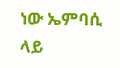ነው ኤምባሲ ላይ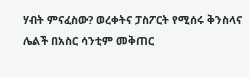ሃብት ምናፈስው? ወረቀትና ፓስፖርት የሚሰሩ ቅንስላና ሌልች በአስር ሳንቲም መቅጠር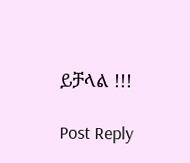ይቻላል !!!

Post Reply